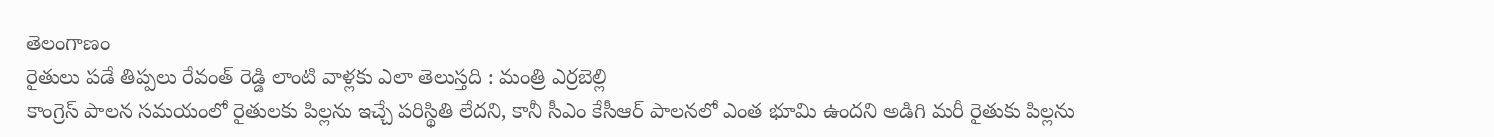తెలంగాణం
రైతులు పడే తిప్పలు రేవంత్ రెడ్డి లాంటి వాళ్లకు ఎలా తెలుస్తది : మంత్రి ఎర్రబెల్లి
కాంగ్రెస్ పాలన సమయంలో రైతులకు పిల్లను ఇచ్చే పరిస్థితి లేదని, కానీ సీఎం కేసీఆర్ పాలనలో ఎంత భూమి ఉందని అడిగి మరీ రైతుకు పిల్లను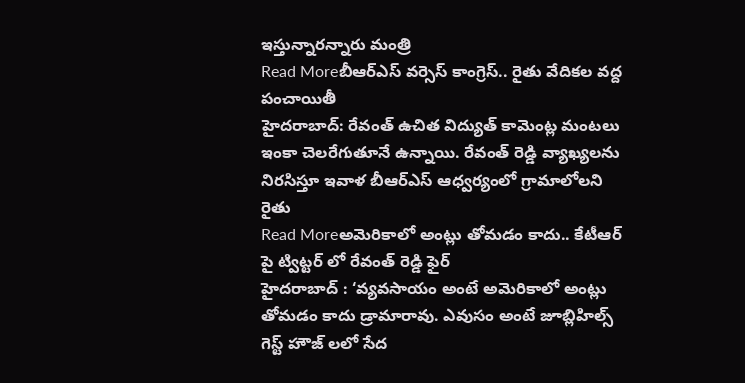ఇస్తున్నారన్నారు మంత్రి
Read Moreబీఆర్ఎస్ వర్సెస్ కాంగ్రెస్.. రైతు వేదికల వద్ద పంచాయితీ
హైదరాబాద్: రేవంత్ ఉచిత విద్యుత్ కామెంట్ల మంటలు ఇంకా చెలరేగుతూనే ఉన్నాయి. రేవంత్ రెడ్డి వ్యాఖ్యలను నిరసిస్తూ ఇవాళ బీఆర్ఎస్ ఆధ్వర్యంలో గ్రామాలోలని రైతు
Read Moreఅమెరికాలో అంట్లు తోమడం కాదు.. కేటీఆర్ పై ట్విట్టర్ లో రేవంత్ రెడ్డి ఫైర్
హైదరాబాద్ : ‘వ్యవసాయం అంటే అమెరికాలో అంట్లు తోమడం కాదు డ్రామారావు. ఎవుసం అంటే జూబ్లిహిల్స్ గెస్ట్ హౌజ్ లలో సేద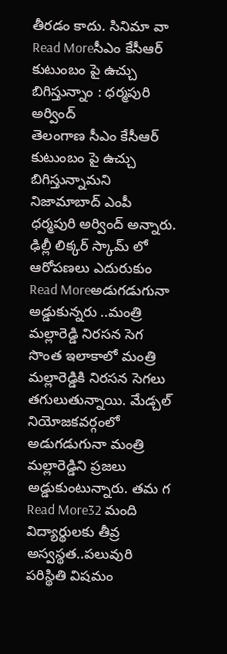తీరడం కాదు. సినిమా వా
Read Moreసీఎం కేసీఆర్ కుటుంబం పై ఉచ్చు బిగిస్తున్నాం : ధర్మపురి అర్వింద్
తెలంగాణ సీఎం కేసీఆర్ కుటుంబం పై ఉచ్చు బిగిస్తున్నామని నిజామాబాద్ ఎంపీ ధర్మపురి అర్వింద్ అన్నారు. ఢిల్లీ లిక్కర్ స్కామ్ లో ఆరోపణలు ఎదురుకుం
Read Moreఅడుగడుగునా అడ్డుకున్నరు ..మంత్రి మల్లారెడ్డి నిరసన సెగ
సొంత ఇలాకాలో మంత్రి మల్లారెడ్డికి నిరసన సెగలు తగులుతున్నాయి. మేడ్చల్ నియోజకవర్గంలో అడుగడుగునా మంత్రి మల్లారెడ్డిని ప్రజలు అడ్డుకుంటున్నారు. తమ గ
Read More32 మంది విద్యార్థులకు తీవ్ర అస్వస్థత..పలువురి పరిస్థితి విషమం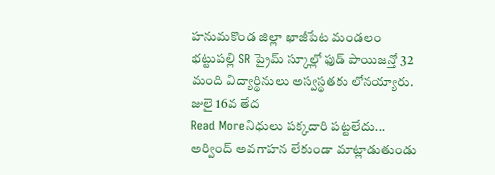హనుమకొండ జిల్లా ఖాజీపేట మండలం భట్టుపల్లి SR ప్రైమ్ స్కూల్లో ఫుడ్ పాయిజన్తో 32 మంది విద్యార్థినులు అస్వస్థతకు లోనయ్యారు. జులై 16వ తేద
Read Moreనిధులు పక్కదారి పట్టలేదు... అర్వింద్ అవగాహన లేకుండా మాట్లాడుతుండు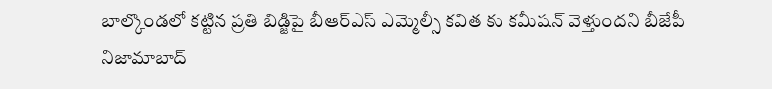బాల్కొండలో కట్టిన ప్రతి బిడ్జిపై బీఆర్ఎస్ ఎమ్మెల్సీ కవిత కు కమీషన్ వెళ్తుందని బీజేపీ నిజామాబాద్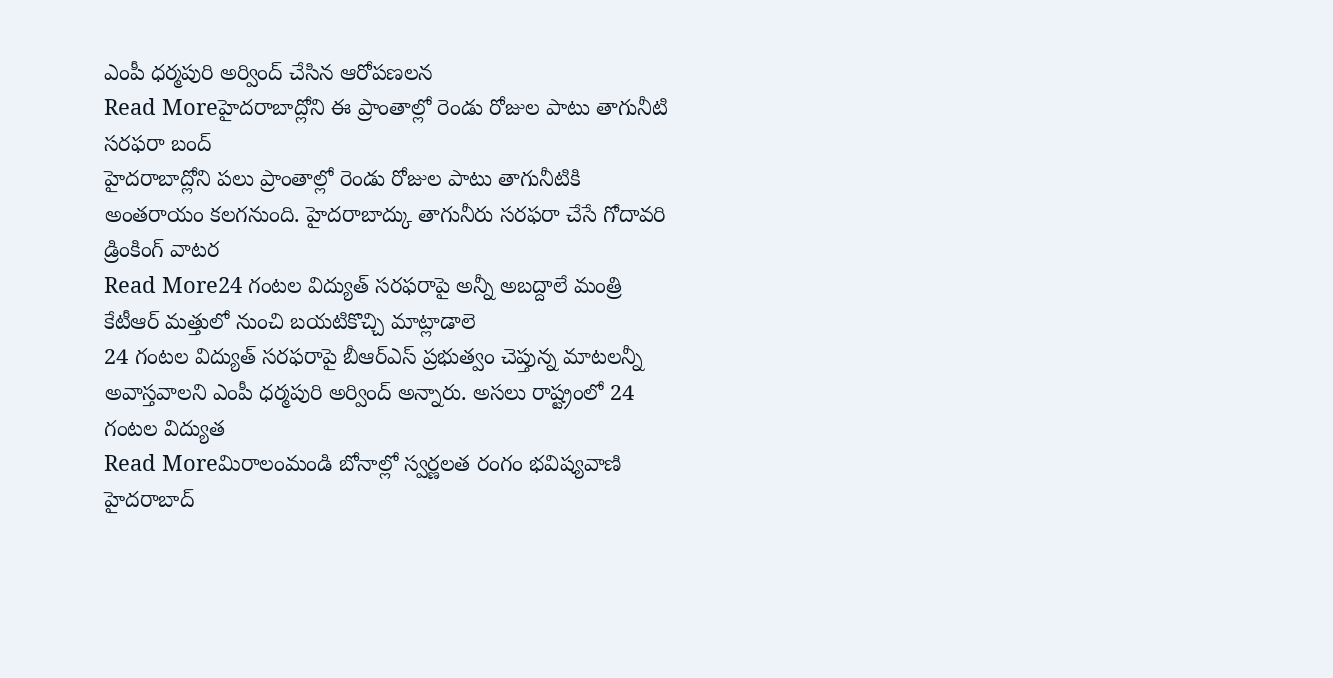ఎంపీ ధర్మపురి అర్వింద్ చేసిన ఆరోపణలన
Read Moreహైదరాబాద్లోని ఈ ప్రాంతాల్లో రెండు రోజుల పాటు తాగునీటి సరఫరా బంద్
హైదరాబాద్లోని పలు ప్రాంతాల్లో రెండు రోజుల పాటు తాగునీటికి అంతరాయం కలగనుంది. హైదరాబాద్కు తాగునీరు సరఫరా చేసే గోదావరి డ్రింకింగ్ వాటర
Read More24 గంటల విద్యుత్ సరఫరాపై అన్నీ అబద్దాలే మంత్రి కేటీఆర్ మత్తులో నుంచి బయటికొచ్చి మాట్లాడాలె
24 గంటల విద్యుత్ సరఫరాపై బీఆర్ఎస్ ప్రభుత్వం చెప్తున్న మాటలన్నీ అవాస్తవాలని ఎంపీ ధర్మపురి అర్వింద్ అన్నారు. అసలు రాష్ట్రంలో 24 గంటల విద్యుత
Read Moreమిరాలంమండి బోనాల్లో స్వర్ణలత రంగం భవిష్యవాణి
హైదరాబాద్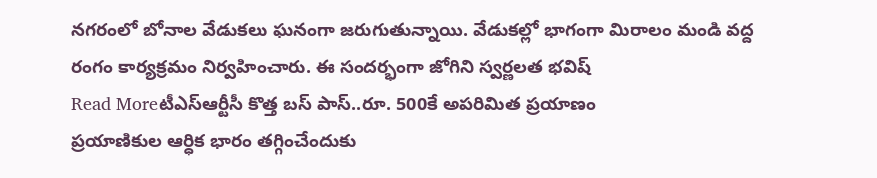నగరంలో బోనాల వేడుకలు ఘనంగా జరుగుతున్నాయి. వేడుకల్లో భాగంగా మిరాలం మండి వద్ద రంగం కార్యక్రమం నిర్వహించారు. ఈ సందర్భంగా జోగిని స్వర్ణలత భవిష్
Read Moreటీఎస్ఆర్టీసీ కొత్త బస్ పాస్..రూ. 500కే అపరిమిత ప్రయాణం
ప్రయాణికుల ఆర్ధిక భారం తగ్గించేందుకు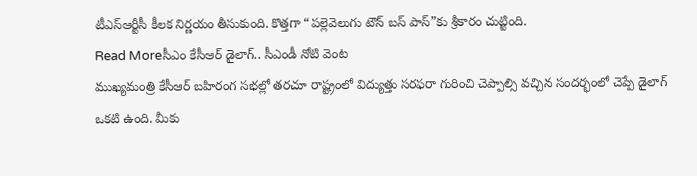టీఎస్ఆర్టీసీ కీలక నిర్ణయం తీసుకుంది. కొత్తగా “పల్లెవెలుగు టౌన్ బస్ పాస్”కు శ్రీకారం చుట్టింది.
Read Moreసీఎం కేసీఆర్ డైలాగ్.. సీఎండీ నోటి వెంట
ముఖ్యమంత్రి కేసీఆర్ బహిరంగ సభల్లో తరచూ రాష్ట్రంలో విద్యుత్తు సరఫరా గురించి చెప్పాల్సి వచ్చిన సందర్భంలో చెప్పే డైలాగ్ ఒకటి ఉంది. మీకు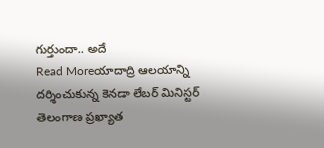గుర్తుందా.. అదే
Read Moreయాదాద్రి ఆలయాన్ని దర్శించుకున్న కెనడా లేబర్ మినిస్టర్
తెలంగాణ ప్రఖ్యాత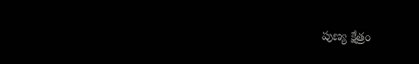పుణ్య క్షేత్రం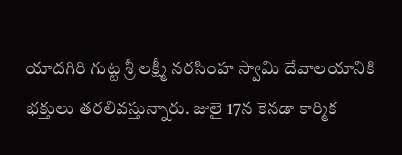యాదగిరి గుట్ట శ్రీ లక్ష్మీ నరసింహ స్వామి దేవాలయానికి భక్తులు తరలివస్తున్నారు. జులై 17న కెనడా కార్మిక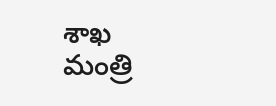శాఖ మంత్రి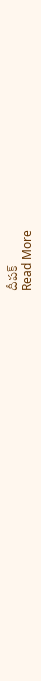దీపక్
Read More